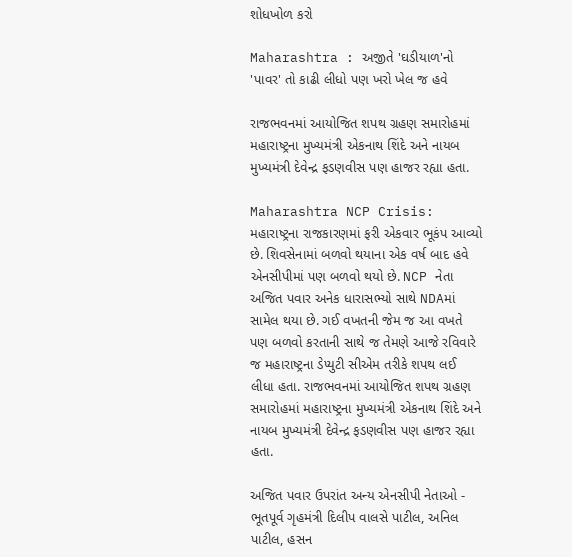શોધખોળ કરો

Maharashtra : અજીતે 'ઘડીયાળ'નો 'પાવર' તો કાઢી લીધો પણ ખરો ખેલ જ હવે

રાજભવનમાં આયોજિત શપથ ગ્રહણ સમારોહમાં મહારાષ્ટ્રના મુખ્યમંત્રી એકનાથ શિંદે અને નાયબ મુખ્યમંત્રી દેવેન્દ્ર ફડણવીસ પણ હાજર રહ્યા હતા.

Maharashtra NCP Crisis: મહારાષ્ટ્રના રાજકારણમાં ફરી એકવાર ભૂકંપ આવ્યો છે. શિવસેનામાં બળવો થયાના એક વર્ષ બાદ હવે એનસીપીમાં પણ બળવો થયો છે. NCP નેતા અજિત પવાર અનેક ધારાસભ્યો સાથે NDAમાં સામેલ થયા છે. ગઈ વખતની જેમ જ આ વખતે પણ બળવો કરતાની સાથે જ તેમણે આજે રવિવારે જ મહારાષ્ટ્રના ડેપ્યુટી સીએમ તરીકે શપથ લઈ લીધા હતા. રાજભવનમાં આયોજિત શપથ ગ્રહણ સમારોહમાં મહારાષ્ટ્રના મુખ્યમંત્રી એકનાથ શિંદે અને નાયબ મુખ્યમંત્રી દેવેન્દ્ર ફડણવીસ પણ હાજર રહ્યા હતા.

અજિત પવાર ઉપરાંત અન્ય એનસીપી નેતાઓ - ભૂતપૂર્વ ગૃહમંત્રી દિલીપ વાલસે પાટીલ, અનિલ પાટીલ, હસન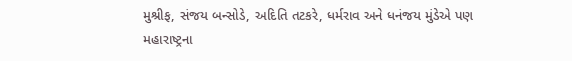મુશ્રીફ, સંજય બન્સોડે, અદિતિ તટકરે, ધર્મરાવ અને ધનંજય મુંડેએ પણ મહારાષ્ટ્રના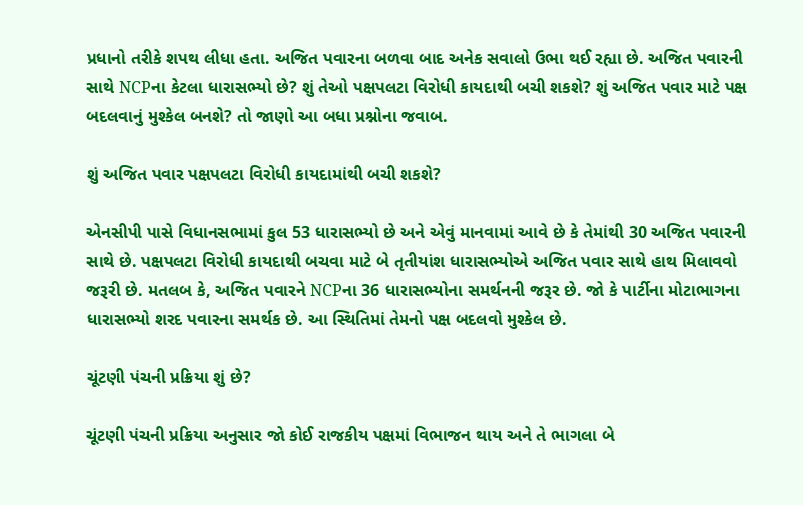પ્રધાનો તરીકે શપથ લીધા હતા. અજિત પવારના બળવા બાદ અનેક સવાલો ઉભા થઈ રહ્યા છે. અજિત પવારની સાથે NCPના કેટલા ધારાસભ્યો છે? શું તેઓ પક્ષપલટા વિરોધી કાયદાથી બચી શકશે? શું અજિત પવાર માટે પક્ષ બદલવાનું મુશ્કેલ બનશે? તો જાણો આ બધા પ્રશ્નોના જવાબ.

શું અજિત પવાર પક્ષપલટા વિરોધી કાયદામાંથી બચી શકશે?

એનસીપી પાસે વિધાનસભામાં કુલ 53 ધારાસભ્યો છે અને એવું માનવામાં આવે છે કે તેમાંથી 30 અજિત પવારની સાથે છે. પક્ષપલટા વિરોધી કાયદાથી બચવા માટે બે તૃતીયાંશ ધારાસભ્યોએ અજિત પવાર સાથે હાથ મિલાવવો જરૂરી છે. મતલબ કે, અજિત પવારને NCPના 36 ધારાસભ્યોના સમર્થનની જરૂર છે. જો કે પાર્ટીના મોટાભાગના ધારાસભ્યો શરદ પવારના સમર્થક છે. આ સ્થિતિમાં તેમનો પક્ષ બદલવો મુશ્કેલ છે.

ચૂંટણી પંચની પ્રક્રિયા શું છે?

ચૂંટણી પંચની પ્રક્રિયા અનુસાર જો કોઈ રાજકીય પક્ષમાં વિભાજન થાય અને તે ભાગલા બે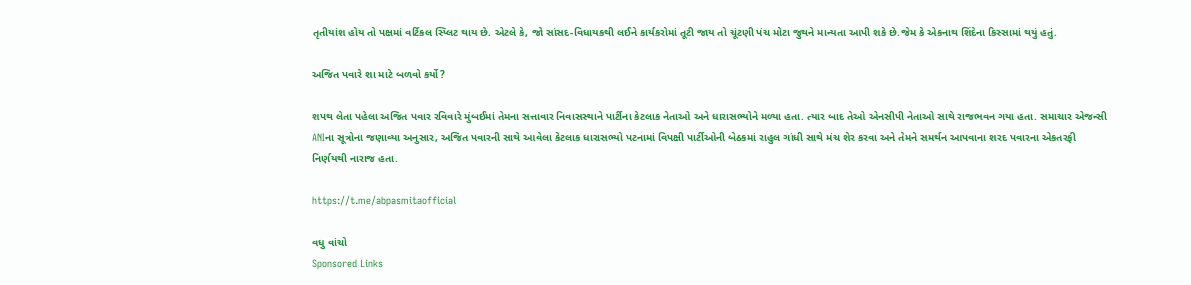તૃતીયાંશ હોય તો પક્ષમાં વર્ટિકલ સ્પ્લિટ થાય છે. એટલે કે, જો સાંસદ-વિધાયકથી લઈને કાર્યકરોમાં તૂટી જાય તો ચૂંટણી પંચ મોટા જુથને માન્યતા આપી શકે છે.જેમ કે એકનાથ શિંદેના કિસ્સામાં થયું હતું.

અજિત પવારે શા માટે બળવો કર્યો?

શપથ લેતા પહેલા અજિત પવાર રવિવારે મુંબઈમાં તેમના સત્તાવાર નિવાસસ્થાને પાર્ટીના કેટલાક નેતાઓ અને ધારાસભ્યોને મળ્યા હતા. ત્યાર બાદ તેઓ એનસીપી નેતાઓ સાથે રાજભવન ગયા હતા. સમાચાર એજન્સી ANIના સૂત્રોના જણાવ્યા અનુસાર, અજિત પવારની સાથે આવેલા કેટલાક ધારાસભ્યો પટનામાં વિપક્ષી પાર્ટીઓની બેઠકમાં રાહુલ ગાંધી સાથે મંચ શેર કરવા અને તેમને સમર્થન આપવાના શરદ પવારના એકતરફી નિર્ણયથી નારાજ હતા.

https://t.me/abpasmitaofficial

વધુ વાંચો
Sponsored Links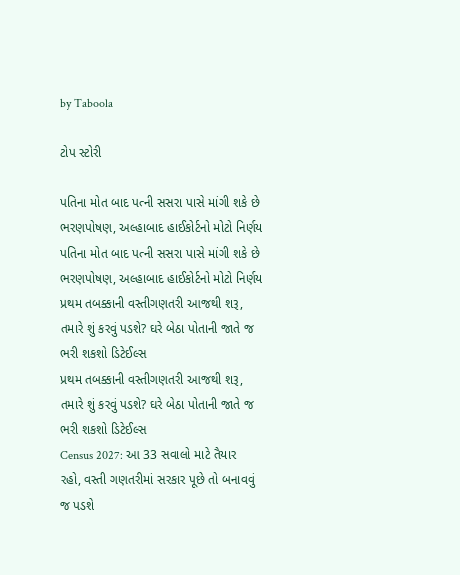by Taboola

ટોપ સ્ટોરી

પતિના મોત બાદ પત્ની સસરા પાસે માંગી શકે છે ભરણપોષણ, અલ્હાબાદ હાઈકોર્ટનો મોટો નિર્ણય
પતિના મોત બાદ પત્ની સસરા પાસે માંગી શકે છે ભરણપોષણ, અલ્હાબાદ હાઈકોર્ટનો મોટો નિર્ણય
પ્રથમ તબક્કાની વસ્તીગણતરી આજથી શરૂ, તમારે શું કરવું પડશે? ઘરે બેઠા પોતાની જાતે જ ભરી શકશો ડિટેઈલ્સ
પ્રથમ તબક્કાની વસ્તીગણતરી આજથી શરૂ, તમારે શું કરવું પડશે? ઘરે બેઠા પોતાની જાતે જ ભરી શકશો ડિટેઈલ્સ
Census 2027: આ 33 સવાલો માટે તૈયાર રહો, વસ્તી ગણતરીમાં સરકાર પૂછે તો બનાવવું જ પડશે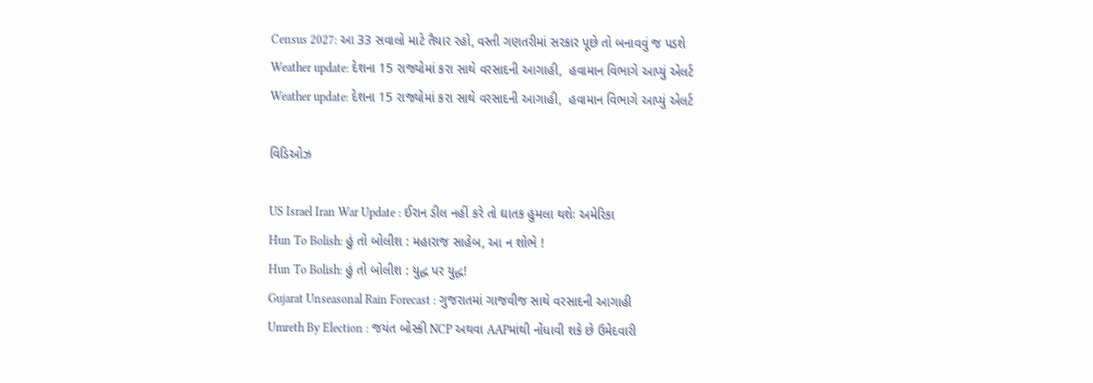Census 2027: આ 33 સવાલો માટે તૈયાર રહો, વસ્તી ગણતરીમાં સરકાર પૂછે તો બનાવવું જ પડશે
Weather update: દેશના 15 રાજ્યોમાં કરા સાથે વરસાદની આગાહી,  હવામાન વિભાગે આપ્યું એલર્ટ
Weather update: દેશના 15 રાજ્યોમાં કરા સાથે વરસાદની આગાહી,  હવામાન વિભાગે આપ્યું એલર્ટ

વિડિઓઝ

US Israel Iran War Update : ઈરાન ડીલ નહીં કરે તો ઘાતક હુમલા થશેઃ અમેરિકા
Hun To Bolish: હું તો બોલીશ : મહારાજ સાહેબ, આ ન શોભે !
Hun To Bolish: હું તો બોલીશ : યુદ્ધ પર યુદ્ધ!
Gujarat Unseasonal Rain Forecast : ગુજરાતમાં ગાજવીજ સાથે વરસાદની આગાહી
Umreth By Election : જયંત બોસ્કી NCP અથવા AAPમાંથી નોંધાવી શકે છે ઉમેદવારી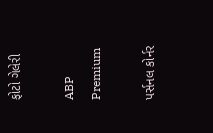ફોટો ગેલેરી

ABP Premium

પર્સનલ કોર્નર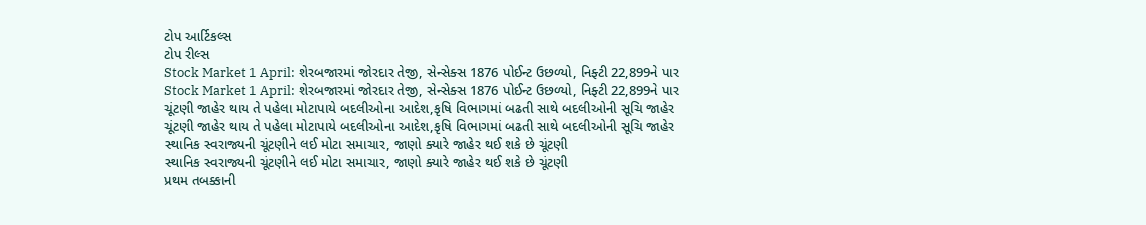ટોપ આર્ટિકલ્સ
ટોપ રીલ્સ
Stock Market 1 April: શેરબજારમાં જોરદાર તેજી, સેન્સેક્સ 1876 પોઈન્ટ ઉછળ્યો, નિફ્ટી 22,899ને પાર
Stock Market 1 April: શેરબજારમાં જોરદાર તેજી, સેન્સેક્સ 1876 પોઈન્ટ ઉછળ્યો, નિફ્ટી 22,899ને પાર
ચૂંટણી જાહેર થાય તે પહેલા મોટાપાયે બદલીઓના આદેશ,કૃષિ વિભાગમાં બઢતી સાથે બદલીઓની સૂચિ જાહેર
ચૂંટણી જાહેર થાય તે પહેલા મોટાપાયે બદલીઓના આદેશ,કૃષિ વિભાગમાં બઢતી સાથે બદલીઓની સૂચિ જાહેર
સ્થાનિક સ્વરાજ્યની ચૂંટણીને લઈ મોટા સમાચાર, જાણો ક્યારે જાહેર થઈ શકે છે ચૂંટણી
સ્થાનિક સ્વરાજ્યની ચૂંટણીને લઈ મોટા સમાચાર, જાણો ક્યારે જાહેર થઈ શકે છે ચૂંટણી
પ્રથમ તબક્કાની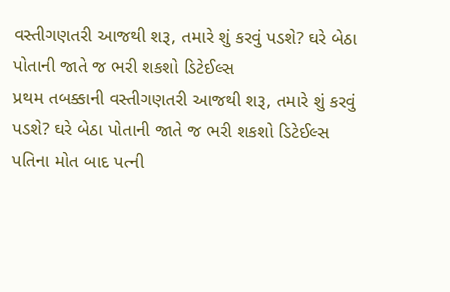વસ્તીગણતરી આજથી શરૂ, તમારે શું કરવું પડશે? ઘરે બેઠા પોતાની જાતે જ ભરી શકશો ડિટેઈલ્સ
પ્રથમ તબક્કાની વસ્તીગણતરી આજથી શરૂ, તમારે શું કરવું પડશે? ઘરે બેઠા પોતાની જાતે જ ભરી શકશો ડિટેઈલ્સ
પતિના મોત બાદ પત્ની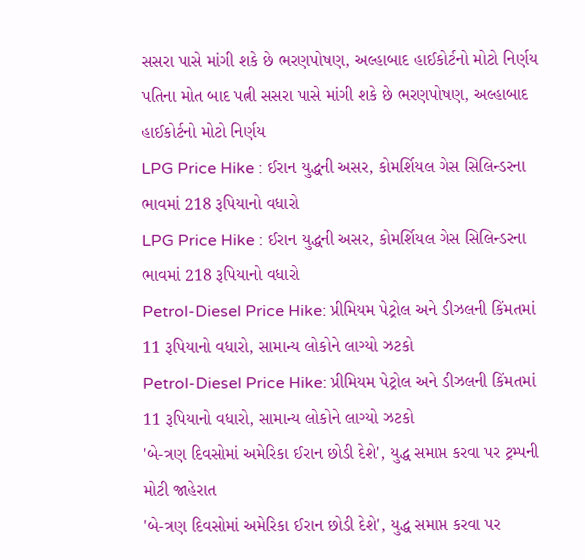સસરા પાસે માંગી શકે છે ભરણપોષણ, અલ્હાબાદ હાઈકોર્ટનો મોટો નિર્ણય
પતિના મોત બાદ પત્ની સસરા પાસે માંગી શકે છે ભરણપોષણ, અલ્હાબાદ હાઈકોર્ટનો મોટો નિર્ણય
LPG Price Hike : ઈરાન યુદ્ધની અસર, કોમર્શિયલ ગેસ સિલિન્ડરના ભાવમાં 218 રૂપિયાનો વધારો
LPG Price Hike : ઈરાન યુદ્ધની અસર, કોમર્શિયલ ગેસ સિલિન્ડરના ભાવમાં 218 રૂપિયાનો વધારો
Petrol-Diesel Price Hike: પ્રીમિયમ પેટ્રોલ અને ડીઝલની કિંમતમાં 11 રૂપિયાનો વધારો, સામાન્ય લોકોને લાગ્યો ઝટકો
Petrol-Diesel Price Hike: પ્રીમિયમ પેટ્રોલ અને ડીઝલની કિંમતમાં 11 રૂપિયાનો વધારો, સામાન્ય લોકોને લાગ્યો ઝટકો
'બે-ત્રણ દિવસોમાં અમેરિકા ઈરાન છોડી દેશે', યુદ્ધ સમાપ્ત કરવા પર ટ્રમ્પની મોટી જાહેરાત
'બે-ત્રણ દિવસોમાં અમેરિકા ઈરાન છોડી દેશે', યુદ્ધ સમાપ્ત કરવા પર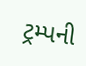ટ્રમ્પની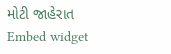મોટી જાહેરાત
Embed widget